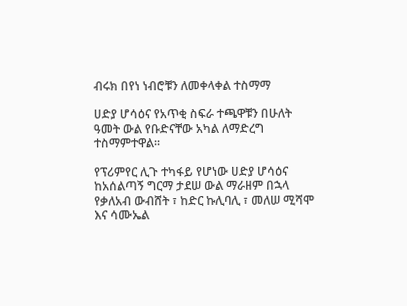ብሩክ በየነ ነብሮቹን ለመቀላቀል ተስማማ

ሀድያ ሆሳዕና የአጥቂ ስፍራ ተጫዋቹን በሁለት ዓመት ውል የቡድናቸው አካል ለማድረግ ተስማምተዋል።

የፕሪምየር ሊጉ ተካፋይ የሆነው ሀድያ ሆሳዕና ከአሰልጣኝ ግርማ ታደሠ ውል ማራዘም በኋላ የቃለአብ ውብሸት ፣ ከድር ኩሊባሊ ፣ መለሠ ሚሻሞ እና ሳሙኤል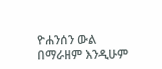ዮሐንሰን ውል በማራዘም እንዲሁም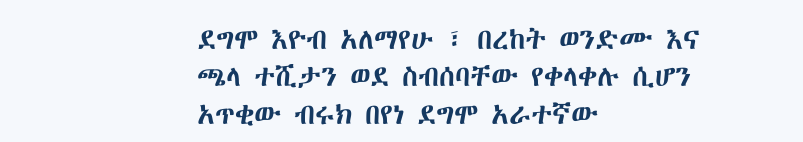ደግሞ እዮብ አለማየሁ ፣ በረከት ወንድሙ እና ጫላ ተሺታን ወደ ስብሰባቸው የቀላቀሉ ሲሆን አጥቂው ብሩክ በየነ ደግሞ አራተኛው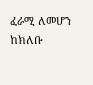ፈራሚ ለመሆን ከክለቡ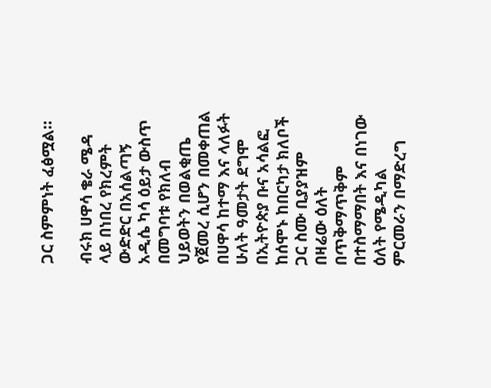ጋር ስምምነት ፈፅሟል።

ብሩክ ሀዋሳ ቄራ ሜዳ ላይ በነበረ የክረምት ውድድር በአሰልጣኝ አዲሴ ካሳ ዕይታ ውስጥ በመግባቱ የክለብ ህይወትን በወልቂጤ የጀመረ ሲሆን በመቀጠል በሀዋሳ ከተማ እና ላለፉት ሁለት ዓመታት ደግሞ በኢትዮጵያ ቡና አሳልፎ ከሰሞኑ ከበርካታ ክለቦች ጋር ስሙ ቢያያዝም በዛሬው ዕለት በጥቅማጥቅም በተስማማበት እና በነገው ዕለት የሜዲካል ምርመራን በማድረግ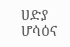ሀድያ ሆሳዕና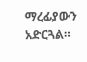ማረፊያውን አድርጓል።